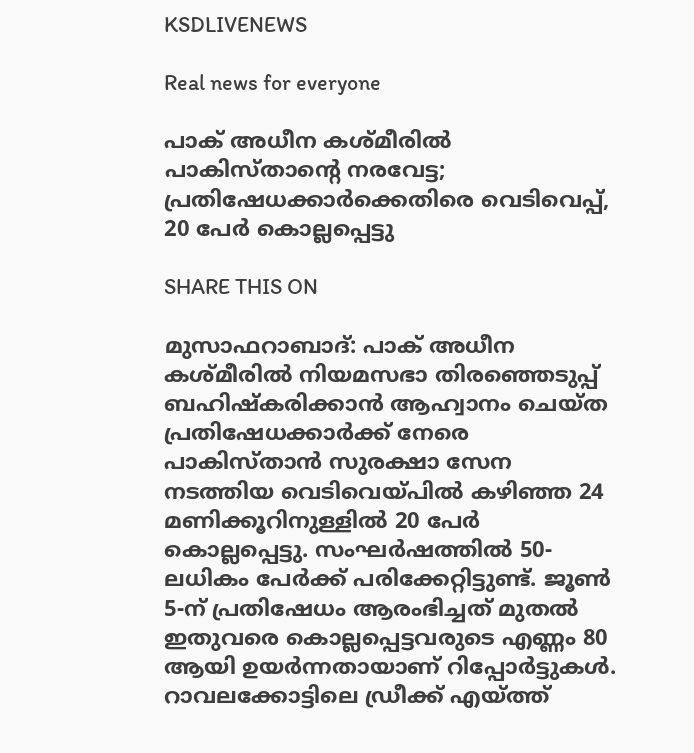KSDLIVENEWS

Real news for everyone

പാക് അധീന കശ്മീരിൽ പാകിസ്താന്റെ നരവേട്ട; പ്രതിഷേധക്കാർക്കെതിരെ വെടിവെപ്പ്, 20 പേർ കൊല്ലപ്പെട്ടു

SHARE THIS ON

മുസാഫറാബാദ്: പാക് അധീന കശ്മീരിൽ നിയമസഭാ തിരഞ്ഞെടുപ്പ് ബഹിഷ്‌കരിക്കാൻ ആഹ്വാനം ചെയ്ത പ്രതിഷേധക്കാർക്ക് നേരെ പാകിസ്താൻ സുരക്ഷാ സേന നടത്തിയ വെടിവെയ്പിൽ കഴിഞ്ഞ 24 മണിക്കൂറിനുള്ളിൽ 20 പേർ കൊല്ലപ്പെട്ടു. സംഘർഷത്തിൽ 50-ലധികം പേർക്ക് പരിക്കേറ്റിട്ടുണ്ട്. ജൂൺ 5-ന് പ്രതിഷേധം ആരംഭിച്ചത് മുതൽ ഇതുവരെ കൊല്ലപ്പെട്ടവരുടെ എണ്ണം 80 ആയി ഉയർന്നതായാണ് റിപ്പോർട്ടുകൾ. റാവലക്കോട്ടിലെ ഡ്രീക്ക് എയ്ത്ത്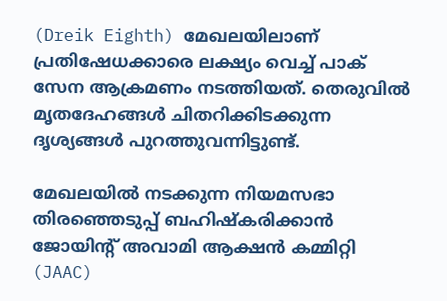(Dreik Eighth) മേഖലയിലാണ് പ്രതിഷേധക്കാരെ ലക്ഷ്യം വെച്ച് പാക് സേന ആക്രമണം നടത്തിയത്. തെരുവിൽ മൃതദേഹങ്ങൾ ചിതറിക്കിടക്കുന്ന ദൃശ്യങ്ങൾ പുറത്തുവന്നിട്ടുണ്ട്.

മേഖലയിൽ നടക്കുന്ന നിയമസഭാ തിരഞ്ഞെടുപ്പ് ബഹിഷ്‌കരിക്കാൻ ജോയിന്റ് അവാമി ആക്ഷൻ കമ്മിറ്റി (JAAC)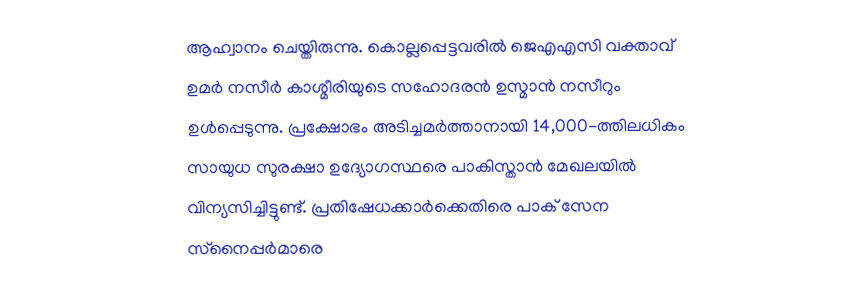ആഹ്വാനം ചെയ്തിരുന്നു. കൊല്ലപ്പെട്ടവരിൽ ജെഎഎസി വക്താവ് ഉമർ നസീർ കാശ്മീരിയുടെ സഹോദരൻ ഉസ്മാൻ നസീറും ഉൾപ്പെടുന്നു. പ്രക്ഷോഭം അടിച്ചമർത്താനായി 14,000-ത്തിലധികം സായുധ സുരക്ഷാ ഉദ്യോഗസ്ഥരെ പാകിസ്താൻ മേഖലയിൽ വിന്യസിച്ചിട്ടുണ്ട്. പ്രതിഷേധക്കാർക്കെതിരെ പാക് സേന സ്‌നൈപ്പർമാരെ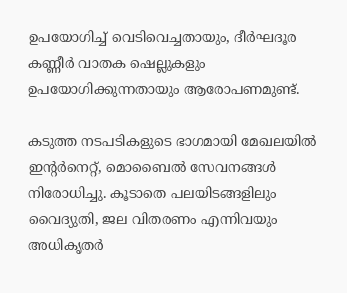ഉപയോഗിച്ച് വെടിവെച്ചതായും, ദീർഘദൂര കണ്ണീർ വാതക ഷെല്ലുകളും ഉപയോഗിക്കുന്നതായും ആരോപണമുണ്ട്.

കടുത്ത നടപടികളുടെ ഭാഗമായി മേഖലയിൽ ഇന്റർനെറ്റ്, മൊബൈൽ സേവനങ്ങൾ നിരോധിച്ചു. കൂടാതെ പലയിടങ്ങളിലും വൈദ്യുതി, ജല വിതരണം എന്നിവയും അധികൃതർ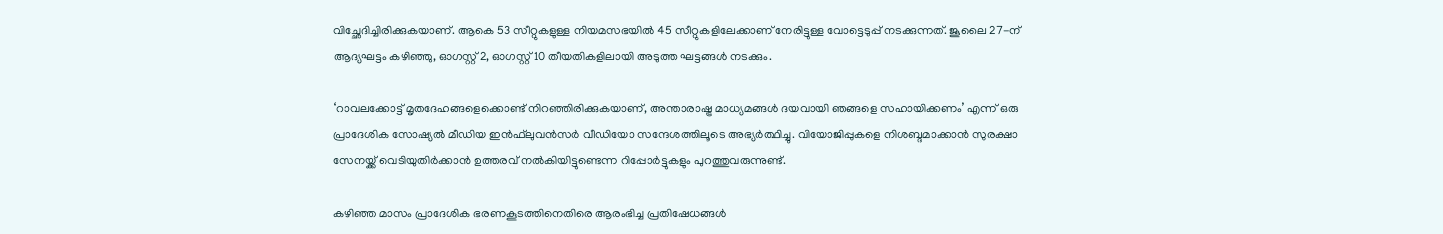വിച്ഛേദിച്ചിരിക്കുകയാണ്. ആകെ 53 സീറ്റുകളുള്ള നിയമസഭയിൽ 45 സീറ്റുകളിലേക്കാണ് നേരിട്ടുള്ള വോട്ടെടുപ്പ് നടക്കുന്നത്. ജൂലൈ 27-ന് ആദ്യഘട്ടം കഴിഞ്ഞു, ഓഗസ്റ്റ് 2, ഓഗസ്റ്റ് 10 തീയതികളിലായി അടുത്ത ഘട്ടങ്ങൾ നടക്കും.

‘റാവലക്കോട്ട് മൃതദേഹങ്ങളെക്കൊണ്ട് നിറഞ്ഞിരിക്കുകയാണ്, അന്താരാഷ്ട്ര മാധ്യമങ്ങൾ ദയവായി ഞങ്ങളെ സഹായിക്കണം’ എന്ന് ഒരു പ്രാദേശിക സോഷ്യൽ മീഡിയ ഇൻഫ്‌ലുവൻസർ വീഡിയോ സന്ദേശത്തിലൂടെ അഭ്യർത്ഥിച്ചു. വിയോജിപ്പുകളെ നിശബ്ദമാക്കാൻ സുരക്ഷാ സേനയ്ക്ക് വെടിയുതിർക്കാൻ ഉത്തരവ് നൽകിയിട്ടുണ്ടെന്ന റിപ്പോർട്ടുകളും പുറത്തുവരുന്നുണ്ട്.

കഴിഞ്ഞ മാസം പ്രാദേശിക ഭരണകൂടത്തിനെതിരെ ആരംഭിച്ച പ്രതിഷേധങ്ങൾ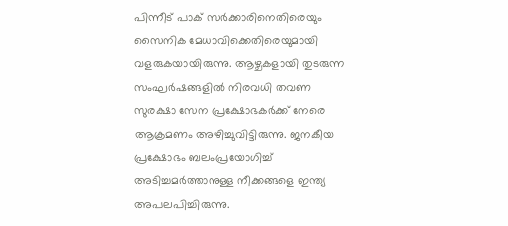പിന്നീട് പാക് സർക്കാരിനെതിരെയും സൈനിക മേധാവിക്കെതിരെയുമായി വളരുകയായിരുന്നു. ആഴ്ചകളായി തുടരുന്ന സംഘർഷങ്ങളിൽ നിരവധി തവണ സുരക്ഷാ സേന പ്രക്ഷോഭകർക്ക് നേരെ ആക്രമണം അഴിച്ചുവിട്ടിരുന്നു. ജനകീയ പ്രക്ഷോഭം ബലംപ്രയോഗിച്ച് അടിച്ചമർത്താനുള്ള നീക്കങ്ങളെ ഇന്ത്യ അപലപിച്ചിരുന്നു.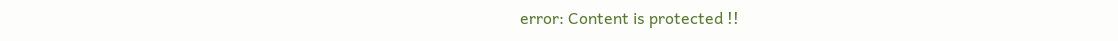error: Content is protected !!